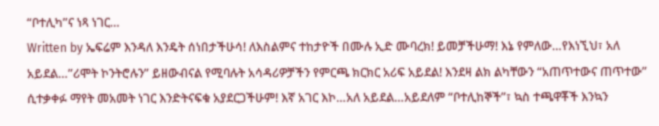“ቦተሊካ”ና ነጻ ነገር…
Written by ኤፍሬም እንዳለ እንዴት ሰነበታችሁሳ! ለእስልምና ተከታዮች በሙሉ ኢድ ሙባረክ! ይመቻችሁማ! እኔ የምለው…የእነኚህ፣ አለ አይደል…”ሪሞት ኮንትሮሉን” ይዘውብናል የሚባሉት አሳዳሪዎቻችን የምርጫ ክርክር አሪፍ አይደል! እንደዛ ልክ ልካቸውን “አጠጥተውና ጠጥተው” ሲተቃቀፉ ማየት መአመት ነገር እንድትናፍቁ አያደርጋችሁም! እኛ አገር እኮ…አለ አይደል…አይደለም “ቦተሊከኞች”፣ ኳስ ተጫዋቾች እንኳን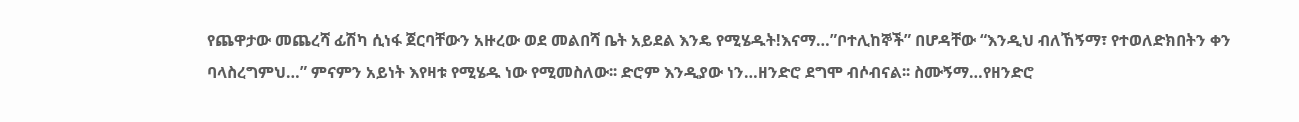የጨዋታው መጨረሻ ፊሽካ ሲነፋ ጀርባቸውን አዙረው ወደ መልበሻ ቤት አይደል እንዴ የሚሄዱት!እናማ…”ቦተሊከኞች” በሆዳቸው “እንዲህ ብለኸኝማ፣ የተወለድክበትን ቀን ባላስረግምህ…” ምናምን አይነት እየዛቱ የሚሄዱ ነው የሚመስለው፡፡ ድሮም እንዲያው ነን…ዘንድሮ ደግሞ ብሶብናል፡፡ ስሙኝማ…የዘንድሮ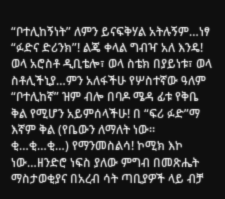“ቦተሊከኝነት” ለምን ይናፍቅሃል አትሉኝም…ነፃ “ፉድና ድሪንክ”! ልጄ ቀላል ግብዣ አለ እንዴ! ወላ አሮስቶ ዲቢቴሎ፣ ወላ ስቴክ በያይነቱ፣ ወላ ስቶሊችኒያ…ምን አለፋችሁ የሦስተኛው ዓለም “ቦተሊከኛ” ዝም ብሎ በባዶ ሜዳ ፊቱ የቅቤ ቅል የሚሆን አይምሰላችሁ! በ “ፍሪ ፉድ”ማ እኛም ቅል (የቤውን ለማለት ነው፡፡ ቂ…ቂ…ቂ…) የማንመስልሳ! ኮሚክ እኮ ነው…ዘንድሮ ነፍስ ያለው ምግብ በመጽሔት ማስታወቂያና በአረብ ሳት ጣቢያዎች ላይ ብቻ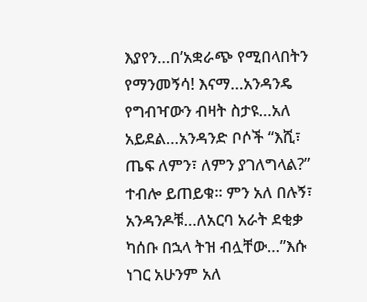እያየን…በ’አቋራጭ የሚበላበትን የማንመኝሳ! እናማ…አንዳንዴ የግብዣውን ብዛት ስታዩ…አለ አይደል…አንዳንድ ቦሶች “እሺ፣ ጤፍ ለምን፣ ለምን ያገለግላል?” ተብሎ ይጠይቁ፡፡ ምን አለ በሉኝ፣ አንዳንዶቹ…ለአርባ አራት ደቂቃ ካሰቡ በኋላ ትዝ ብሏቸው…”እሱ ነገር አሁንም አለ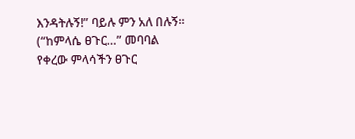እንዳትሉኝ!” ባይሉ ምን አለ በሉኝ፡፡ (“ከምላሴ ፀጉር…” መባባል የቀረው ምላሳችን ፀጉር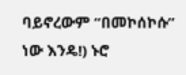ባይኖረውም “በመኮሰኮሱ” ነው እንዴ!) ኑሮ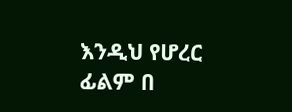እንዲህ የሆረር ፊልም በ